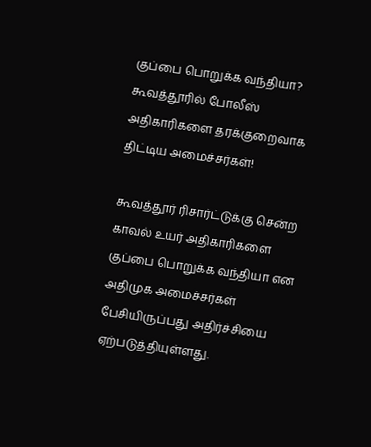குப்பை பொறுக்க வந்தியா? கூவத்தூரில் போலீஸ் அதிகாரிகளை தரக்குறைவாக திட்டிய அமைச்சர்கள்!

கூவத்தூர் ரிசார்ட்டுக்கு சென்ற காவல் உயர் அதிகாரிகளை குப்பை பொறுக்க வந்தியா என அதிமுக அமைச்சர்கள் பேசியிருப்பது அதிர்ச்சியை ஏற்படுத்தியுள்ளது.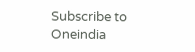Subscribe to Oneindia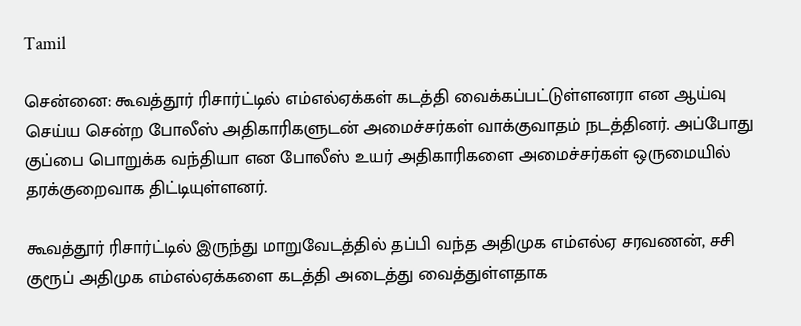Tamil

சென்னை: கூவத்தூர் ரிசார்ட்டில் எம்எல்ஏக்கள் கடத்தி வைக்கப்பட்டுள்ளனரா என ஆய்வு செய்ய சென்ற போலீஸ் அதிகாரிகளுடன் அமைச்சர்கள் வாக்குவாதம் நடத்தினர். அப்போது குப்பை பொறுக்க வந்தியா என போலீஸ் உயர் அதிகாரிகளை அமைச்சர்கள் ஒருமையில் தரக்குறைவாக திட்டியுள்ளனர்.

கூவத்தூர் ரிசார்ட்டில் இருந்து மாறுவேடத்தில் தப்பி வந்த அதிமுக எம்எல்ஏ சரவணன், சசி குரூப் அதிமுக எம்எல்ஏக்களை கடத்தி அடைத்து வைத்துள்ளதாக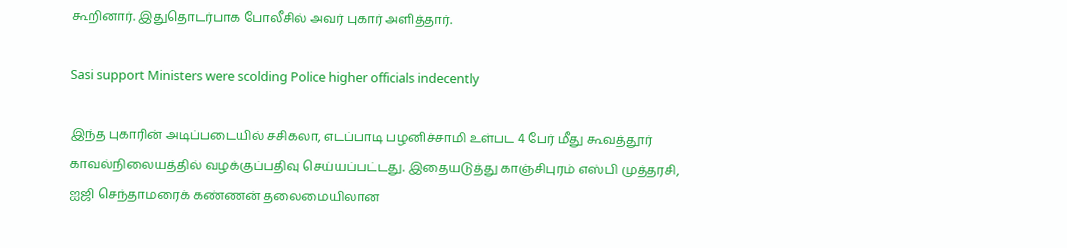கூறினார். இதுதொடர்பாக போலீசில் அவர் புகார் அளித்தார்.

Sasi support Ministers were scolding Police higher officials indecently

இந்த புகாரின் அடிப்படையில் சசிகலா, எடப்பாடி பழனிச்சாமி உள்பட 4 பேர் மீது கூவத்தூர் காவல்நிலையத்தில் வழக்குப்பதிவு செய்யப்பட்டது. இதையடுத்து காஞ்சிபுரம் எஸ்பி முத்தரசி, ஐஜி செந்தாமரைக் கண்ணன் தலைமையிலான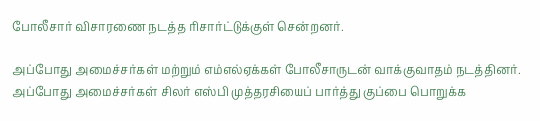போலீசார் விசாரணை நடத்த ரிசார்ட்டுக்குள் சென்றனர்.

அப்போது அமைச்சர்கள் மற்றும் எம்எல்ஏக்கள் போலீசாருடன் வாக்குவாதம் நடத்தினர். அப்போது அமைச்சர்கள் சிலர் எஸ்பி முத்தரசியைப் பார்த்து குப்பை பொறுக்க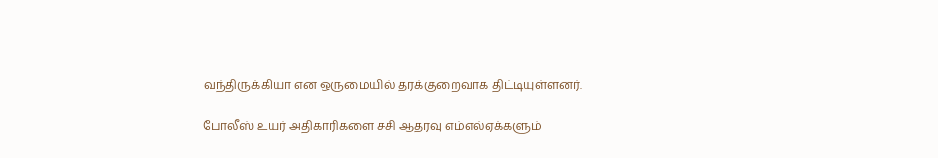வந்திருக்கியா என ஒருமையில் தரக்குறைவாக திட்டியுள்ளனர்.

போலீஸ் உயர் அதிகாரிகளை சசி ஆதரவு எம்எல்ஏக்களும்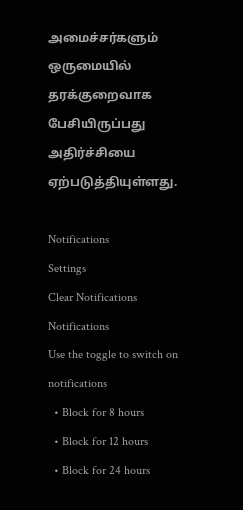அமைச்சர்களும் ஒருமையில் தரக்குறைவாக பேசியிருப்பது அதிர்ச்சியை ஏற்படுத்தியுள்ளது.

Notifications
Settings
Clear Notifications
Notifications
Use the toggle to switch on notifications
  • Block for 8 hours
  • Block for 12 hours
  • Block for 24 hours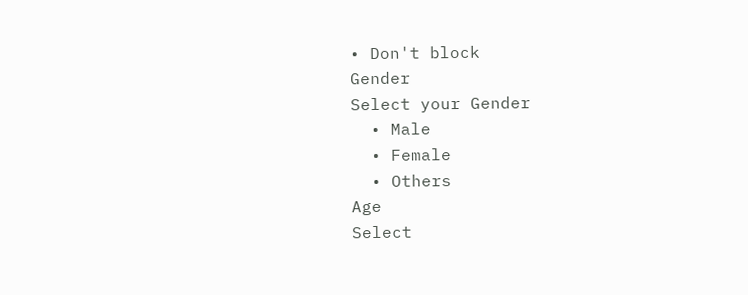• Don't block
Gender
Select your Gender
  • Male
  • Female
  • Others
Age
Select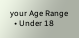your Age Range
  • Under 18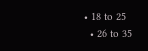• 18 to 25
  • 26 to 35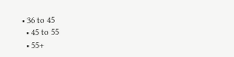• 36 to 45
  • 45 to 55
  • 55+